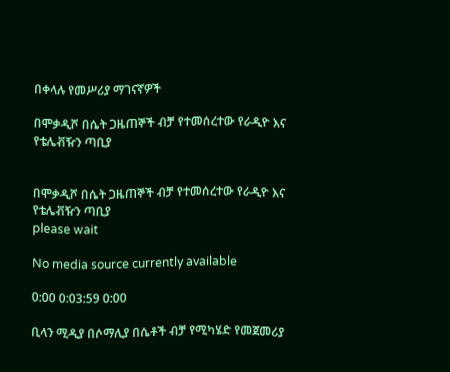በቀላሉ የመሥሪያ ማገናኛዎች

በሞቃዲሾ በሴት ጋዜጠኞች ብቻ የተመሰረተው የራዲዮ እና የቴሌቭዥን ጣቢያ


በሞቃዲሾ በሴት ጋዜጠኞች ብቻ የተመሰረተው የራዲዮ እና የቴሌቭዥን ጣቢያ
please wait

No media source currently available

0:00 0:03:59 0:00

ቢላን ሚዲያ በሶማሊያ በሴቶች ብቻ የሚካሄድ የመጀመሪያ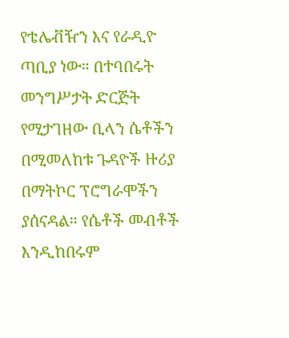የቴሌቭዥን እና የራዲዮ ጣቢያ ነው። በተባበሩት መንግሥታት ድርጅት የሚታገዘው ቢላን ሴቶችን በሚመለከቱ ጉዳዮች ዙሪያ በማትኮር ፕሮግራሞችን ያሰናዳል። የሴቶች መብቶች እንዲከበሩም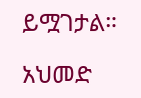ይሟገታል።

አህመድ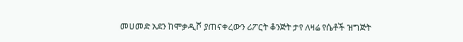መሀመድ አደን ከሞቃዲሾ ያጠናቀረውን ሪፖርት ቆንጅት ታየ ለዛሬ የሴቶች ዝግጅት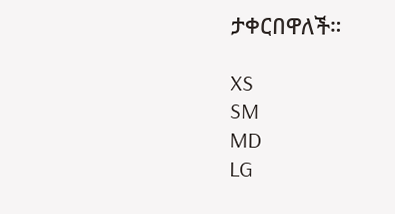ታቀርበዋለች።

XS
SM
MD
LG